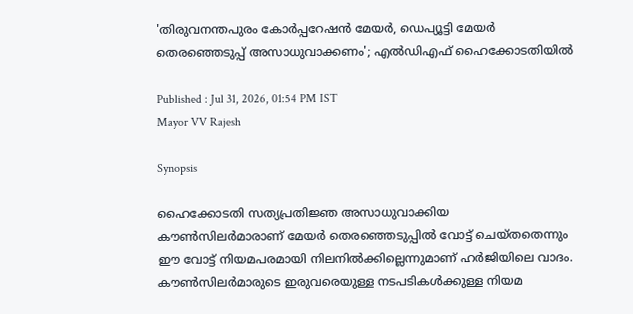'തിരുവനന്തപുരം കോർപ്പറേഷൻ മേയര്‍, ഡെപ്യൂട്ടി മേയര്‍ തെരഞ്ഞെടുപ്പ് അസാധുവാക്കണം'; എല്‍ഡിഎഫ് ഹൈക്കോടതിയിൽ

Published : Jul 31, 2026, 01:54 PM IST
Mayor VV Rajesh

Synopsis

ഹൈക്കോടതി സത്യപ്രതിജ്ഞ അസാധുവാക്കിയ കൗണ്‍സിലര്‍മാരാണ് മേയർ തെരഞ്ഞെടുപ്പിൽ വോട്ട് ചെയ്തതെന്നും ഈ വോട്ട് നിയമപരമായി നിലനിൽക്കില്ലെന്നുമാണ് ഹര്‍ജിയിലെ വാദം. കൗൺസിലർമാരുടെ ഇരുവരെയുള്ള നടപടികള്‍ക്കുള്ള നിയമ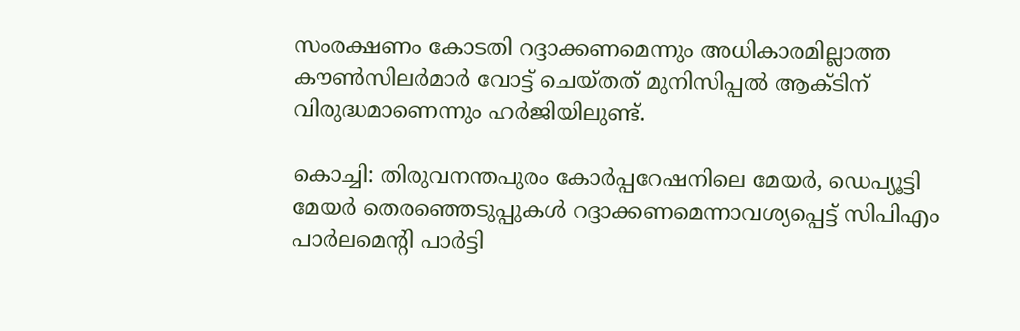സംരക്ഷണം കോടതി റദ്ദാക്കണമെന്നും അധികാരമില്ലാത്ത കൗൺസിലർമാർ വോട്ട് ചെയ്തത് മുനിസിപ്പൽ ആക്ടിന് വിരുദ്ധമാണെന്നും ഹർജിയിലുണ്ട്.

കൊച്ചി: തിരുവനന്തപുരം കോർപ്പറേഷനിലെ മേയർ, ഡെപ്യൂട്ടി മേയർ തെരഞ്ഞെടുപ്പുകൾ റദ്ദാക്കണമെന്നാവശ്യപ്പെട്ട് സിപിഎം പാർലമെന്‍റി പാർട്ടി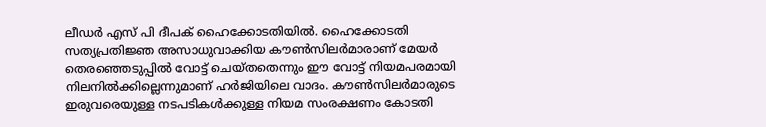ലീഡർ എസ് പി ദീപക് ഹൈക്കോടതിയിൽ. ഹൈക്കോടതി സത്യപ്രതിജ്ഞ അസാധുവാക്കിയ കൗണ്‍സിലര്‍മാരാണ് മേയർ തെരഞ്ഞെടുപ്പിൽ വോട്ട് ചെയ്തതെന്നും ഈ വോട്ട് നിയമപരമായി നിലനിൽക്കില്ലെന്നുമാണ് ഹര്‍ജിയിലെ വാദം. കൗൺസിലർമാരുടെ ഇരുവരെയുള്ള നടപടികള്‍ക്കുള്ള നിയമ സംരക്ഷണം കോടതി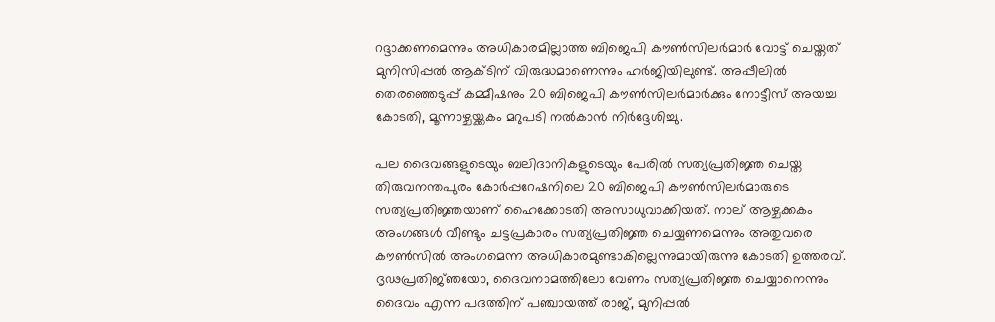റദ്ദാക്കണമെന്നും അധികാരമില്ലാത്ത ബിജെപി കൗൺസിലർമാർ വോട്ട് ചെയ്തത് മുനിസിപ്പൽ ആക്ടിന് വിരുദ്ധമാണെന്നും ഹർജിയിലുണ്ട്. അപ്പീലിൽ തെരഞ്ഞെടുപ്പ് കമ്മീഷനും 20 ബിജെപി കൗൺസിലർമാർക്കും നോട്ടീസ് അയച്ച കോടതി, മൂന്നാഴ്ചയ്ക്കകം മറുപടി നൽകാൻ നിർദ്ദേശിച്ചു.

പല ദൈവങ്ങളുടെയും ബലിദാനികളുടെയും പേരിൽ സത്യപ്രതിജ്ഞ ചെയ്ത തിരുവനന്തപുരം കോർപ്പറേഷനിലെ 20 ബിജെപി കൗൺസിലർമാരുടെ സത്യപ്രതിജ്ഞയാണ് ഹൈക്കോടതി അസാധുവാക്കിയത്. നാല് ആഴ്ചക്കകം അംഗങ്ങൾ വീണ്ടും ചട്ടപ്രകാരം സത്യപ്രതിജ്ഞ ചെയ്യണമെന്നും അതുവരെ കൗൺസിൽ അംഗമെന്ന അധികാരമുണ്ടാകില്ലെന്നുമായിരുന്നു കോടതി ഉത്തരവ്. ദൃഢപ്രതിജ്‍‍ഞയോ, ദൈവനാമത്തിലോ വേണം സത്യപ്രതിജ്ഞ ചെയ്യാനെന്നും ദൈവം എന്ന പദത്തിന് പഞ്ചായത്ത് രാജ്, മുനിപ്പൽ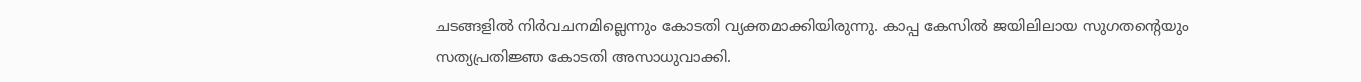ചടങ്ങളിൽ നിർവചനമില്ലെന്നും കോടതി വ്യക്തമാക്കിയിരുന്നു. കാപ്പ കേസിൽ ജയിലിലായ സുഗതൻ്റെയും സത്യപ്രതിജ്ഞ കോടതി അസാധുവാക്കി.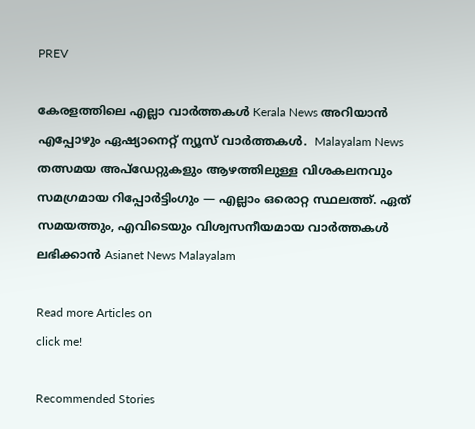PREV

കേരളത്തിലെ എല്ലാ വാർത്തകൾ Kerala News അറിയാൻ  എപ്പോഴും ഏഷ്യാനെറ്റ് ന്യൂസ് വാർത്തകൾ.  Malayalam News   തത്സമയ അപ്‌ഡേറ്റുകളും ആഴത്തിലുള്ള വിശകലനവും സമഗ്രമായ റിപ്പോർട്ടിംഗും — എല്ലാം ഒരൊറ്റ സ്ഥലത്ത്. ഏത് സമയത്തും, എവിടെയും വിശ്വസനീയമായ വാർത്തകൾ ലഭിക്കാൻ Asianet News Malayalam

Read more Articles on
click me!

Recommended Stories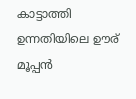കാട്ടാത്തി ഉന്നതിയിലെ ഊര് മൂപ്പൻ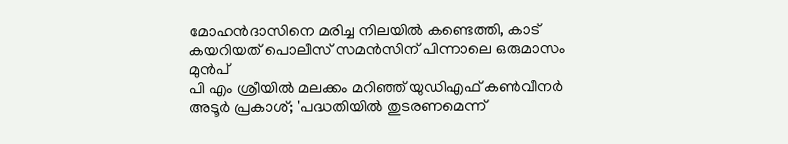മോഹൻദാസിനെ മരിച്ച നിലയിൽ കണ്ടെത്തി, കാട് കയറിയത് പൊലീസ് സമൻസിന് പിന്നാലെ ഒരുമാസം മുൻപ്
പി എം ശ്രീയില്‍ മലക്കം മറിഞ്ഞ് യുഡിഎഫ് കൺവീനർ അടൂർ പ്രകാശ്; 'പദ്ധതിയില്‍ തുടരണമെന്ന്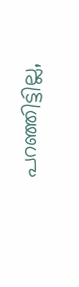പറഞ്ഞിട്ടില്ല,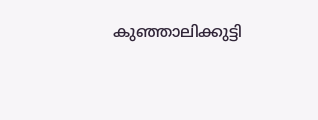കുഞ്ഞാലിക്കുട്ടി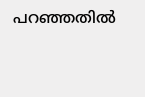പറഞ്ഞതിൽ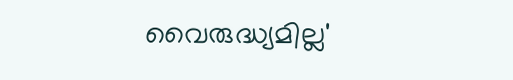വൈരുദ്ധ്യമില്ല'